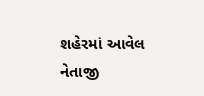શહેરમાં આવેલ નેતાજી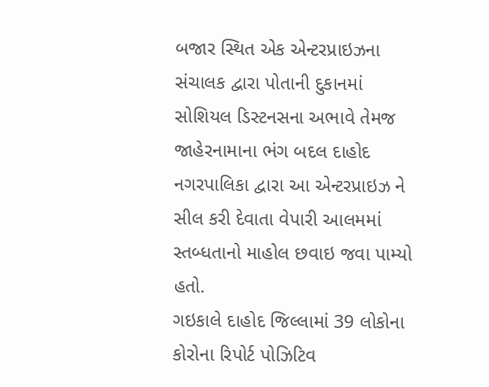બજાર સ્થિત એક એન્ટરપ્રાઇઝના સંચાલક દ્વારા પોતાની દુકાનમાં સોશિયલ ડિસ્ટનસના અભાવે તેમજ જાહેરનામાના ભંગ બદલ દાહોદ નગરપાલિકા દ્વારા આ એન્ટરપ્રાઇઝ ને સીલ કરી દેવાતા વેપારી આલમમાં સ્તબ્ધતાનો માહોલ છવાઇ જવા પામ્યો હતો.
ગઇકાલે દાહોદ જિલ્લામાં 39 લોકોના કોરોના રિપોર્ટ પોઝિટિવ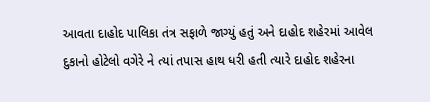આવતા દાહોદ પાલિકા તંત્ર સફાળે જાગ્યું હતું અને દાહોદ શહેરમાં આવેલ દુકાનો હોટેલો વગેરે ને ત્યાં તપાસ હાથ ધરી હતી ત્યારે દાહોદ શહેરના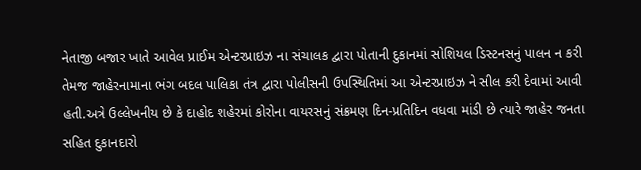નેતાજી બજાર ખાતે આવેલ પ્રાઈમ એન્ટરપ્રાઇઝ ના સંચાલક દ્વારા પોતાની દુકાનમાં સોશિયલ ડિસ્ટનસનું પાલન ન કરી તેમજ જાહેરનામાના ભંગ બદલ પાલિકા તંત્ર દ્વારા પોલીસની ઉપસ્થિતિમાં આ એન્ટરપ્રાઇઝ ને સીલ કરી દેવામાં આવી હતી.અત્રે ઉલ્લેખનીય છે કે દાહોદ શહેરમાં કોરોના વાયરસનું સંક્રમણ દિન-પ્રતિદિન વધવા માંડી છે ત્યારે જાહેર જનતા સહિત દુકાનદારો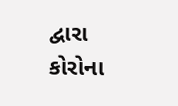દ્વારા કોરોના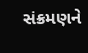સંક્રમણને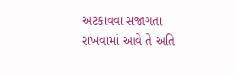અટકાવવા સજાગતા રાખવામાં આવે તે અતિ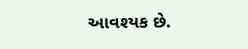આવશ્યક છે.